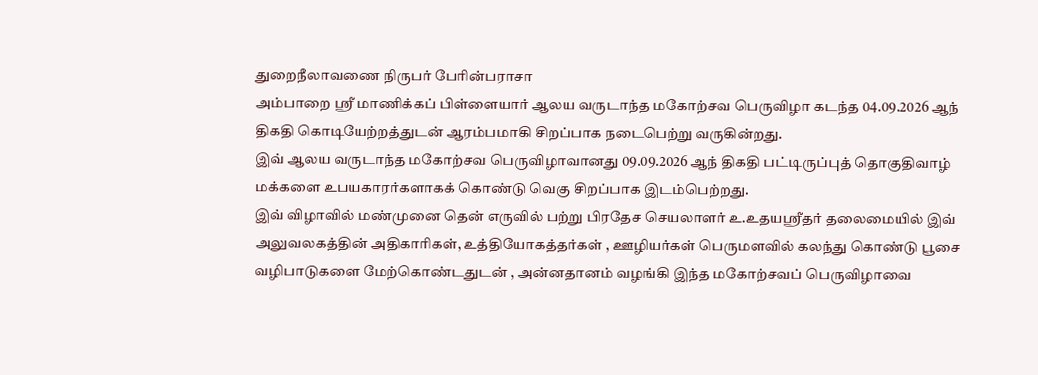துறைநீலாவணை நிருபர் பேரின்பராசா
அம்பாறை ஸ்ரீ மாணிக்கப் பிள்ளையார் ஆலய வருடாந்த மகோற்சவ பெருவிழா கடந்த 04.09.2026 ஆந் திகதி கொடியேற்றத்துடன் ஆரம்பமாகி சிறப்பாக நடைபெற்று வருகின்றது.
இவ் ஆலய வருடாந்த மகோற்சவ பெருவிழாவானது 09.09.2026 ஆந் திகதி பட்டிருப்புத் தொகுதிவாழ் மக்களை உபயகாரர்களாகக் கொண்டு வெகு சிறப்பாக இடம்பெற்றது.
இவ் விழாவில் மண்முனை தென் எருவில் பற்று பிரதேச செயலாளர் உ.உதயஸ்ரீதர் தலைமையில் இவ் அலுவலகத்தின் அதிகாரிகள், உத்தியோகத்தர்கள் , ஊழியர்கள் பெருமளவில் கலந்து கொண்டு பூசை வழிபாடுகளை மேற்கொண்டதுடன் , அன்னதானம் வழங்கி இந்த மகோற்சவப் பெருவிழாவை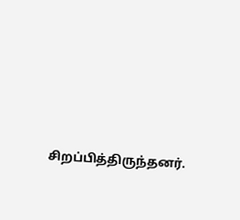சிறப்பித்திருந்தனர்.